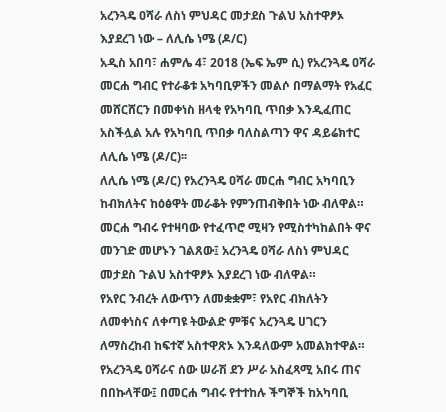አረንጓዴ ዐሻራ ለስነ ምህዳር መታደስ ጉልህ አስተዋፆኦ እያደረገ ነው – ለሊሴ ነሜ (ዶ/ር)
አዲስ አበባ፣ ሐምሌ 4፣ 2018 (ኤፍ ኤም ሲ) የአረንጓዴ ዐሻራ መርሐ ግብር የተራቆቱ አካባቢዎችን መልሶ በማልማት የአፈር መሸርሸርን በመቀነስ ዘላቂ የአካባቢ ጥበቃ እንዲፈጠር አስችሏል አሉ የአካባቢ ጥበቃ ባለስልጣን ዋና ዳይሬክተር ለሊሴ ነሜ (ዶ/ር)፡፡
ለሊሴ ነሜ (ዶ/ር) የአረንጓዴ ዐሻራ መርሐ ግብር አካባቢን ከብክለትና ከዕፅዋት መራቆት የምንጠብቅበት ነው ብለዋል።
መርሐ ግብሩ የተዛባው የተፈጥሮ ሚዛን የሚስተካከልበት ዋና መንገድ መሆኑን ገልጸው፤ አረንጓዴ ዐሻራ ለስነ ምህዳር መታደስ ጉልህ አስተዋፆኦ እያደረገ ነው ብለዋል።
የአየር ንብረት ለውጥን ለመቋቋም፣ የአየር ብክለትን ለመቀነስና ለቀጣዩ ትውልድ ምቹና አረንጓዴ ሀገርን ለማስረከብ ከፍተኛ አስተዋጽኦ እንዳለውም አመልክተዋል።
የአረንጓዴ ዐሻራና ሰው ሠራሽ ደን ሥራ አስፈጻሚ አበሩ ጠና በበኩላቸው፤ በመርሐ ግብሩ የተተከሉ ችግኞች ከአካባቢ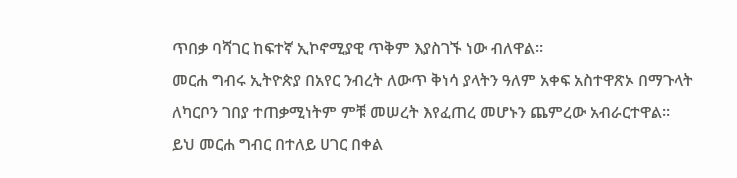ጥበቃ ባሻገር ከፍተኛ ኢኮኖሚያዊ ጥቅም እያስገኙ ነው ብለዋል።
መርሐ ግብሩ ኢትዮጵያ በአየር ንብረት ለውጥ ቅነሳ ያላትን ዓለም አቀፍ አስተዋጽኦ በማጉላት ለካርቦን ገበያ ተጠቃሚነትም ምቹ መሠረት እየፈጠረ መሆኑን ጨምረው አብራርተዋል።
ይህ መርሐ ግብር በተለይ ሀገር በቀል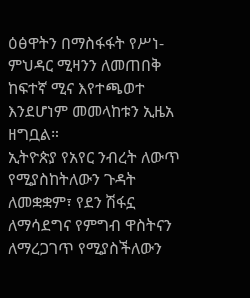ዕፅዋትን በማስፋፋት የሥነ-ምህዳር ሚዛንን ለመጠበቅ ከፍተኛ ሚና እየተጫወተ እንደሆነም መመላከቱን ኢዜአ ዘግቧል።
ኢትዮጵያ የአየር ንብረት ለውጥ የሚያስከትለውን ጉዳት ለመቋቋም፣ የደን ሽፋኗ ለማሳደግና የምግብ ዋስትናን ለማረጋገጥ የሚያስችለውን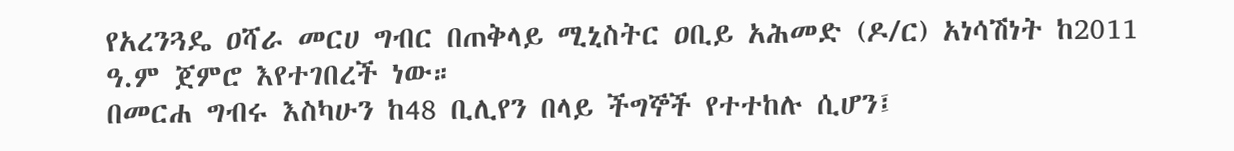የአረንጓዴ ዐሻራ መርሀ ግብር በጠቅላይ ሚኒስትር ዐቢይ አሕመድ (ዶ/ር) አነሳሽነት ከ2011 ዓ.ም ጀምሮ እየተገበረች ነው።
በመርሐ ግብሩ እስካሁን ከ48 ቢሊየን በላይ ችግኞች የተተከሉ ሲሆን፤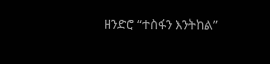ዘንድሮ “ተስፋን እንትከል”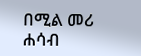በሚል መሪ ሐሳብ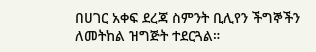በሀገር አቀፍ ደረጃ ስምንት ቢሊየን ችግኞችን ለመትከል ዝግጅት ተደርጓል።